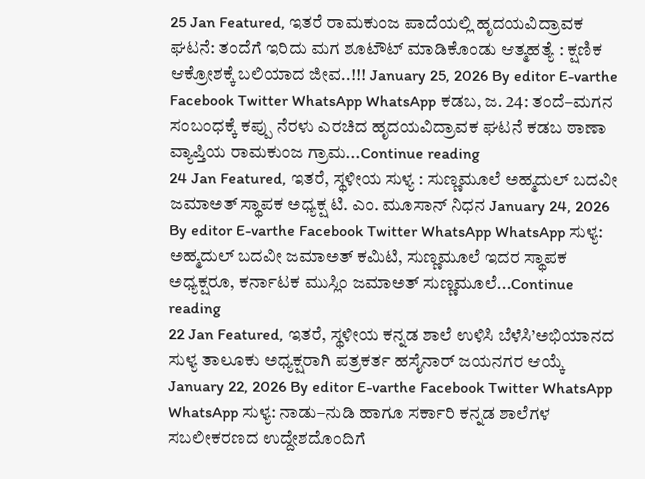25 Jan Featured, ಇತರೆ ರಾಮಕುಂಜ ಪಾದೆಯಲ್ಲಿ ಹೃದಯವಿದ್ರಾವಕ ಘಟನೆ: ತಂದೆಗೆ ಇರಿದು ಮಗ ಶೂಟೌಟ್ ಮಾಡಿಕೊಂಡು ಆತ್ಮಹತ್ಯೆ : ಕ್ಷಣಿಕ ಆಕ್ರೋಶಕ್ಕೆ ಬಲಿಯಾದ ಜೀವ..!!! January 25, 2026 By editor E-varthe Facebook Twitter WhatsApp WhatsApp ಕಡಬ, ಜ. 24: ತಂದೆ–ಮಗನ ಸಂಬಂಧಕ್ಕೆ ಕಪ್ಪು ನೆರಳು ಎರಚಿದ ಹೃದಯವಿದ್ರಾವಕ ಘಟನೆ ಕಡಬ ಠಾಣಾ ವ್ಯಾಪ್ತಿಯ ರಾಮಕುಂಜ ಗ್ರಾಮ...Continue reading
24 Jan Featured, ಇತರೆ, ಸ್ಥಳೀಯ ಸುಳ್ಯ : ಸುಣ್ಣಮೂಲೆ ಅಹ್ಮದುಲ್ ಬದವೀ ಜಮಾಅತ್ ಸ್ಥಾಪಕ ಅಧ್ಯಕ್ಷ ಟಿ. ಎಂ. ಮೂಸಾನ್ ನಿಧನ January 24, 2026 By editor E-varthe Facebook Twitter WhatsApp WhatsApp ಸುಳ್ಯ: ಅಹ್ಮದುಲ್ ಬದವೀ ಜಮಾಅತ್ ಕಮಿಟಿ, ಸುಣ್ಣಮೂಲೆ ಇದರ ಸ್ಥಾಪಕ ಅಧ್ಯಕ್ಷರೂ, ಕರ್ನಾಟಕ ಮುಸ್ಲಿಂ ಜಮಾಅತ್ ಸುಣ್ಣಮೂಲೆ...Continue reading
22 Jan Featured, ಇತರೆ, ಸ್ಥಳೀಯ ಕನ್ನಡ ಶಾಲೆ ಉಳಿಸಿ ಬೆಳೆಸಿ’ಅಭಿಯಾನದ ಸುಳ್ಯ ತಾಲೂಕು ಅಧ್ಯಕ್ಷರಾಗಿ ಪತ್ರಕರ್ತ ಹಸೈನಾರ್ ಜಯನಗರ ಆಯ್ಕೆ January 22, 2026 By editor E-varthe Facebook Twitter WhatsApp WhatsApp ಸುಳ್ಯ: ನಾಡು–ನುಡಿ ಹಾಗೂ ಸರ್ಕಾರಿ ಕನ್ನಡ ಶಾಲೆಗಳ ಸಬಲೀಕರಣದ ಉದ್ದೇಶದೊಂದಿಗೆ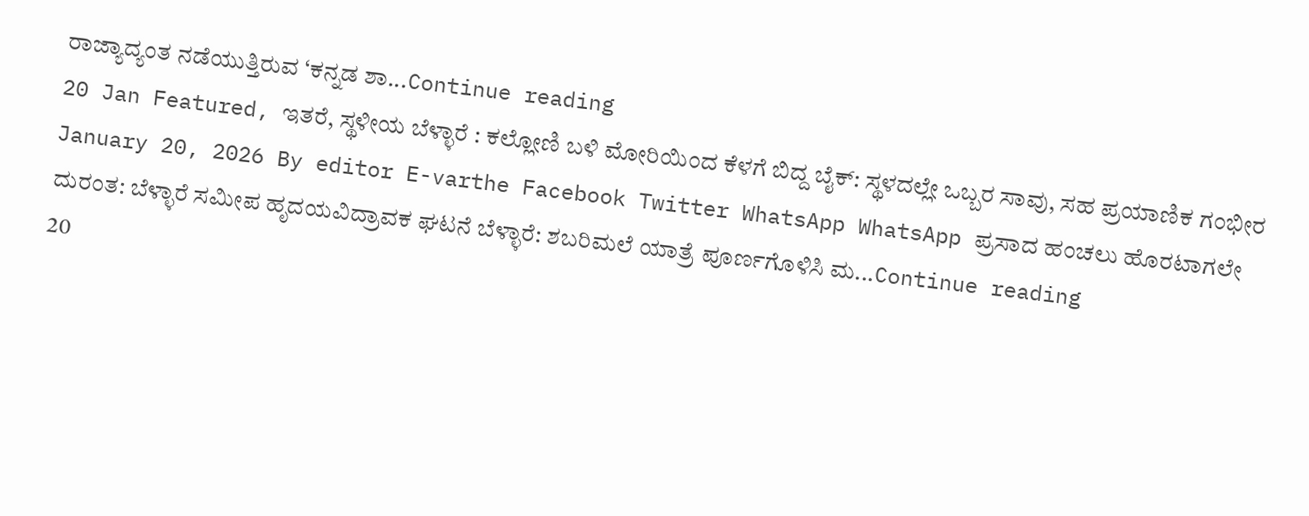ರಾಜ್ಯಾದ್ಯಂತ ನಡೆಯುತ್ತಿರುವ ‘ಕನ್ನಡ ಶಾ...Continue reading
20 Jan Featured, ಇತರೆ, ಸ್ಥಳೀಯ ಬೆಳ್ಳಾರೆ : ಕಲ್ಲೋಣಿ ಬಳಿ ಮೋರಿಯಿಂದ ಕೆಳಗೆ ಬಿದ್ದ ಬೈಕ್: ಸ್ಥಳದಲ್ಲೇ ಒಬ್ಬರ ಸಾವು, ಸಹ ಪ್ರಯಾಣಿಕ ಗಂಭೀರ January 20, 2026 By editor E-varthe Facebook Twitter WhatsApp WhatsApp ಪ್ರಸಾದ ಹಂಚಲು ಹೊರಟಾಗಲೇ ದುರಂತ: ಬೆಳ್ಳಾರೆ ಸಮೀಪ ಹೃದಯವಿದ್ರಾವಕ ಘಟನೆ ಬೆಳ್ಳಾರೆ: ಶಬರಿಮಲೆ ಯಾತ್ರೆ ಪೂರ್ಣಗೊಳಿಸಿ ಮ...Continue reading
20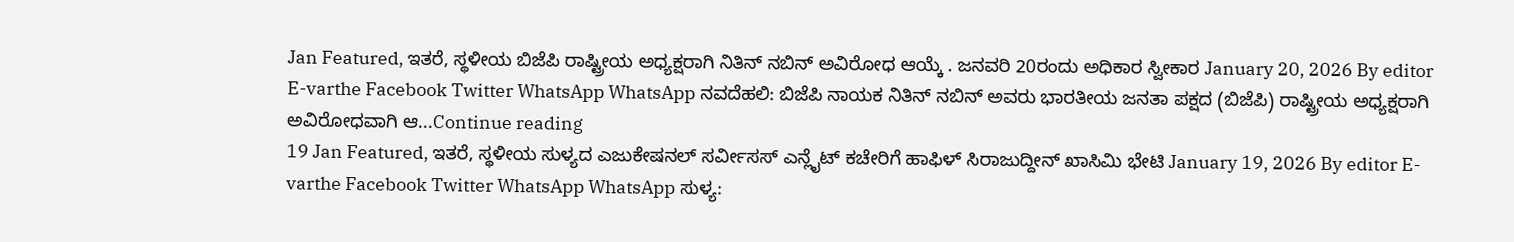Jan Featured, ಇತರೆ, ಸ್ಥಳೀಯ ಬಿಜೆಪಿ ರಾಷ್ಟ್ರೀಯ ಅಧ್ಯಕ್ಷರಾಗಿ ನಿತಿನ್ ನಬಿನ್ ಅವಿರೋಧ ಆಯ್ಕೆ . ಜನವರಿ 20ರಂದು ಅಧಿಕಾರ ಸ್ವೀಕಾರ January 20, 2026 By editor E-varthe Facebook Twitter WhatsApp WhatsApp ನವದೆಹಲಿ: ಬಿಜೆಪಿ ನಾಯಕ ನಿತಿನ್ ನಬಿನ್ ಅವರು ಭಾರತೀಯ ಜನತಾ ಪಕ್ಷದ (ಬಿಜೆಪಿ) ರಾಷ್ಟ್ರೀಯ ಅಧ್ಯಕ್ಷರಾಗಿ ಅವಿರೋಧವಾಗಿ ಆ...Continue reading
19 Jan Featured, ಇತರೆ, ಸ್ಥಳೀಯ ಸುಳ್ಯದ ಎಜುಕೇಷನಲ್ ಸರ್ವೀಸಸ್ ಎನ್ಲೈಟ್ ಕಚೇರಿಗೆ ಹಾಫಿಳ್ ಸಿರಾಜುದ್ದೀನ್ ಖಾಸಿಮಿ ಭೇಟಿ January 19, 2026 By editor E-varthe Facebook Twitter WhatsApp WhatsApp ಸುಳ್ಯ: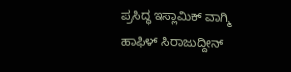ಪ್ರಸಿದ್ಧ ಇಸ್ಲಾಮಿಕ್ ವಾಗ್ಮಿ ಹಾಫಿಳ್ ಸಿರಾಜುದ್ದೀನ್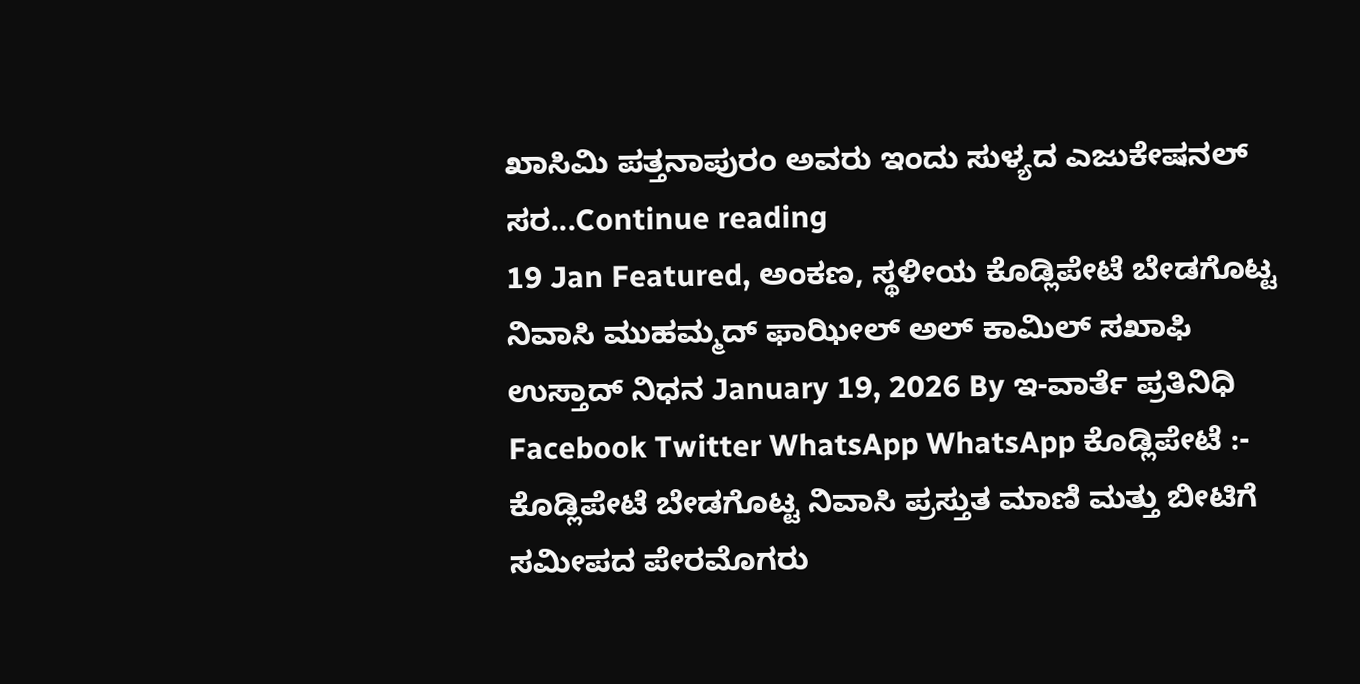ಖಾಸಿಮಿ ಪತ್ತನಾಪುರಂ ಅವರು ಇಂದು ಸುಳ್ಯದ ಎಜುಕೇಷನಲ್ ಸರ...Continue reading
19 Jan Featured, ಅಂಕಣ, ಸ್ಥಳೀಯ ಕೊಡ್ಲಿಪೇಟೆ ಬೇಡಗೊಟ್ಟ ನಿವಾಸಿ ಮುಹಮ್ಮದ್ ಫಾಝೀಲ್ ಅಲ್ ಕಾಮಿಲ್ ಸಖಾಫಿ ಉಸ್ತಾದ್ ನಿಧನ January 19, 2026 By ಇ-ವಾರ್ತೆ ಪ್ರತಿನಿಧಿ Facebook Twitter WhatsApp WhatsApp ಕೊಡ್ಲಿಪೇಟೆ :- ಕೊಡ್ಲಿಪೇಟೆ ಬೇಡಗೊಟ್ಟ ನಿವಾಸಿ ಪ್ರಸ್ತುತ ಮಾಣಿ ಮತ್ತು ಬೀಟಿಗೆ ಸಮೀಪದ ಪೇರಮೊಗರು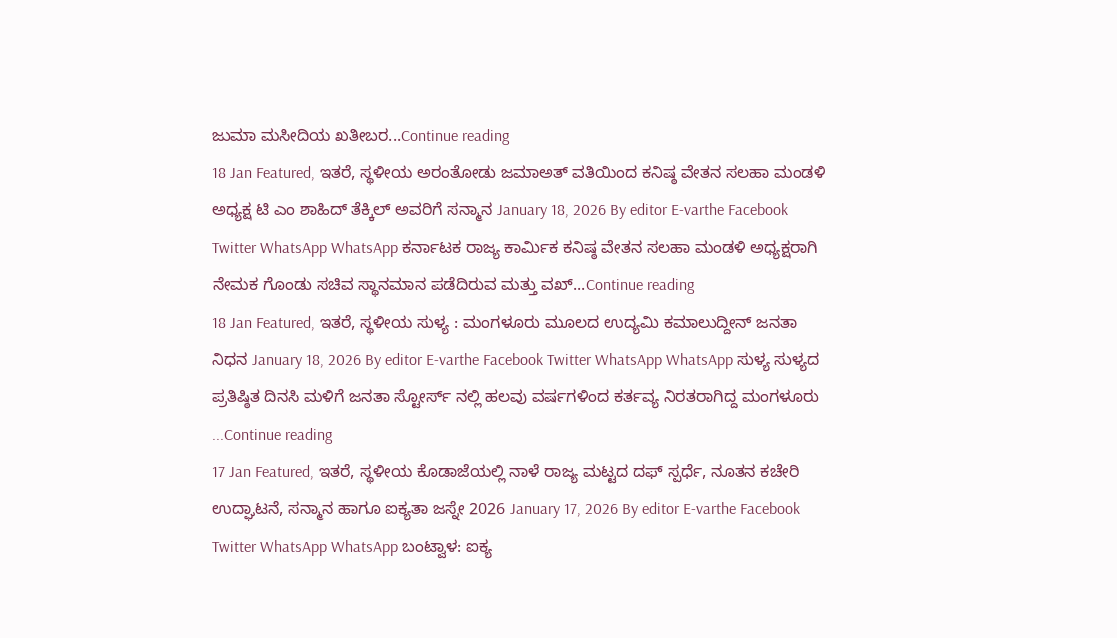ಜುಮಾ ಮಸೀದಿಯ ಖತೀಬರ...Continue reading
18 Jan Featured, ಇತರೆ, ಸ್ಥಳೀಯ ಅರಂತೋಡು ಜಮಾಅತ್ ವತಿಯಿಂದ ಕನಿಷ್ಠ ವೇತನ ಸಲಹಾ ಮಂಡಳಿ ಅಧ್ಯಕ್ಷ ಟಿ ಎಂ ಶಾಹಿದ್ ತೆಕ್ಕಿಲ್ ಅವರಿಗೆ ಸನ್ಮಾನ January 18, 2026 By editor E-varthe Facebook Twitter WhatsApp WhatsApp ಕರ್ನಾಟಕ ರಾಜ್ಯ ಕಾರ್ಮಿಕ ಕನಿಷ್ಠ ವೇತನ ಸಲಹಾ ಮಂಡಳಿ ಅಧ್ಯಕ್ಷರಾಗಿ ನೇಮಕ ಗೊಂಡು ಸಚಿವ ಸ್ಥಾನಮಾನ ಪಡೆದಿರುವ ಮತ್ತು ವಖ್...Continue reading
18 Jan Featured, ಇತರೆ, ಸ್ಥಳೀಯ ಸುಳ್ಯ : ಮಂಗಳೂರು ಮೂಲದ ಉದ್ಯಮಿ ಕಮಾಲುದ್ದೀನ್ ಜನತಾ ನಿಧನ January 18, 2026 By editor E-varthe Facebook Twitter WhatsApp WhatsApp ಸುಳ್ಯ ಸುಳ್ಯದ ಪ್ರತಿಷ್ಠಿತ ದಿನಸಿ ಮಳಿಗೆ ಜನತಾ ಸ್ಟೋರ್ಸ್ ನಲ್ಲಿ ಹಲವು ವರ್ಷಗಳಿಂದ ಕರ್ತವ್ಯ ನಿರತರಾಗಿದ್ದ ಮಂಗಳೂರು ...Continue reading
17 Jan Featured, ಇತರೆ, ಸ್ಥಳೀಯ ಕೊಡಾಜೆಯಲ್ಲಿ ನಾಳೆ ರಾಜ್ಯ ಮಟ್ಟದ ದಫ್ ಸ್ಪರ್ಧೆ, ನೂತನ ಕಚೇರಿ ಉದ್ಘಾಟನೆ, ಸನ್ಮಾನ ಹಾಗೂ ಐಕ್ಯತಾ ಜಸ್ನೇ 2026 January 17, 2026 By editor E-varthe Facebook Twitter WhatsApp WhatsApp ಬಂಟ್ವಾಳ: ಐಕ್ಯ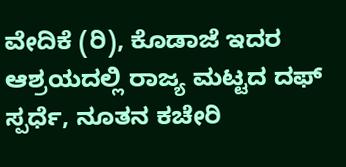ವೇದಿಕೆ (ರಿ), ಕೊಡಾಜೆ ಇದರ ಆಶ್ರಯದಲ್ಲಿ ರಾಜ್ಯ ಮಟ್ಟದ ದಫ್ ಸ್ಪರ್ಧೆ, ನೂತನ ಕಚೇರಿ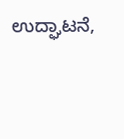ಉದ್ಘಾಟನೆ,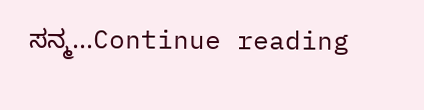ಸನ್ಮ...Continue reading